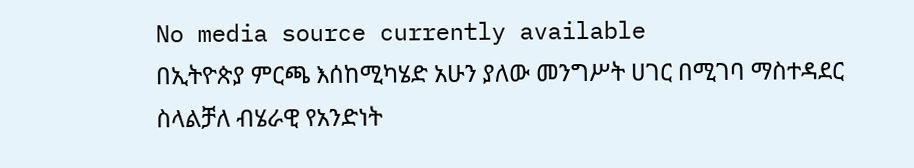No media source currently available
በኢትዮጵያ ምርጫ እሰከሚካሄድ አሁን ያለው መንግሥት ሀገር በሚገባ ማስተዳደር ስላልቻለ ብሄራዊ የአንድነት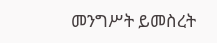መንግሥት ይመስረት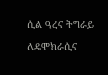ሲል ዓረና ትግራይ ለዴሞክራሲና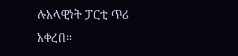ሉአላዊነት ፓርቲ ጥሪ አቀረበ።